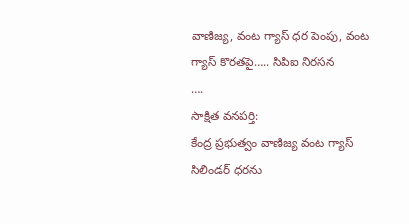వాణిజ్య, వంట గ్యాస్ ధర పెంపు, వంట గ్యాస్ కొరతపై….. సిపిఐ నిరసన
….
సాక్షిత వనపర్తి:
కేంద్ర ప్రభుత్వం వాణిజ్య వంట గ్యాస్ సిలిండర్ ధరను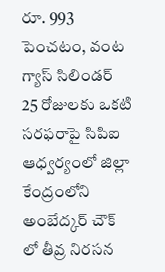రూ. 993 పెంచటం, వంట గ్యాస్ సిలిండర్ 25 రోజులకు ఒకటి సరఫరాపై సిపిఐ ఆధ్వర్యంలో జిల్లా కేంద్రంలోని అంబేద్కర్ చౌక్ లో తీవ్ర నిరసన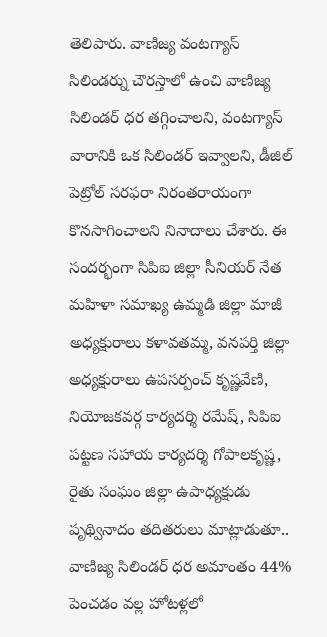తెలిపారు. వాణిజ్య వంటగ్యాస్ సిలిండర్ను చౌరస్తాలో ఉంచి వాణిజ్య సిలిండర్ ధర తగ్గించాలని, వంటగ్యాస్ వారానికి ఒక సిలిండర్ ఇవ్వాలని, డీజిల్ పెట్రోల్ సరఫరా నిరంతరాయంగా కొనసాగించాలని నినాదాలు చేశారు. ఈ సందర్భంగా సిపిఐ జిల్లా సీనియర్ నేత మహిళా సమాఖ్య ఉమ్మడి జిల్లా మాజీ అధ్యక్షురాలు కళావతమ్మ, వనపర్తి జిల్లా అధ్యక్షురాలు ఉపసర్పంచ్ కృష్ణవేణి, నియోజకవర్గ కార్యదర్శి రమేష్, సిపిఐ పట్టణ సహాయ కార్యదర్శి గోపాలకృష్ణ, రైతు సంఘం జిల్లా ఉపాధ్యక్షుడు పృథ్వినాదం తదితరులు మాట్లాడుతూ.. వాణిజ్య సిలిండర్ ధర అమాంతం 44% పెంచడం వల్ల హోటళ్లలో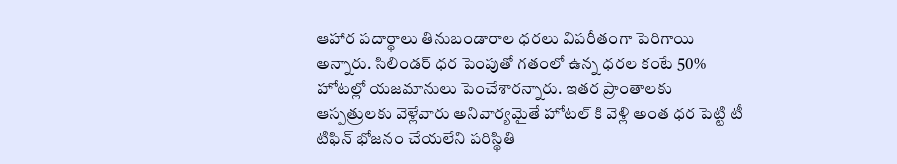ఆహార పదార్థాలు తినుబండారాల ధరలు విపరీతంగా పెరిగాయి అన్నారు. సిలిండర్ ధర పెంపుతో గతంలో ఉన్న ధరల కంటే 50% హోటల్లో యజమానులు పెంచేశారన్నారు. ఇతర ప్రాంతాలకు ఆస్పత్రులకు వెళ్లేవారు అనివార్యమైతే హోటల్ కి వెళ్లి అంత ధర పెట్టి టీ టిఫిన్ భోజనం చేయలేని పరిస్థితి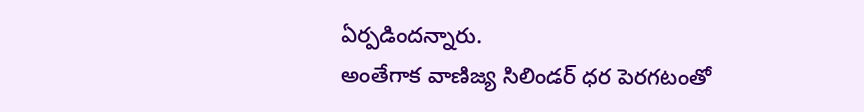ఏర్పడిందన్నారు.
అంతేగాక వాణిజ్య సిలిండర్ ధర పెరగటంతో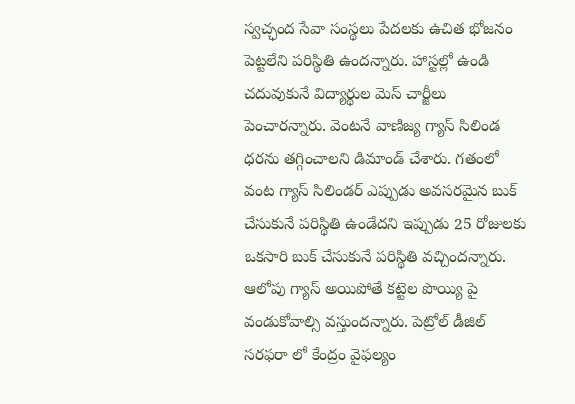స్వచ్ఛంద సేవా సంస్థలు పేదలకు ఉచిత భోజనం పెట్టలేని పరిస్థితి ఉందన్నారు. హాస్టల్లో ఉండి చదువుకునే విద్యార్థుల మెస్ చార్జీలు పెంచారన్నారు. వెంటనే వాణిజ్య గ్యాస్ సిలిండ ధరను తగ్గించాలని డిమాండ్ చేశారు. గతంలో వంట గ్యాస్ సిలిండర్ ఎప్పుడు అవసరమైన బుక్ చేసుకునే పరిస్థితి ఉండేదని ఇప్పుడు 25 రోజులకు ఒకసారి బుక్ చేసుకునే పరిస్థితి వచ్చిందన్నారు. ఆలోపు గ్యాస్ అయిపోతే కట్టెల పొయ్యి పై వండుకోవాల్సి వస్తుందన్నారు. పెట్రోల్ డీజిల్ సరఫరా లో కేంద్రం వైఫల్యం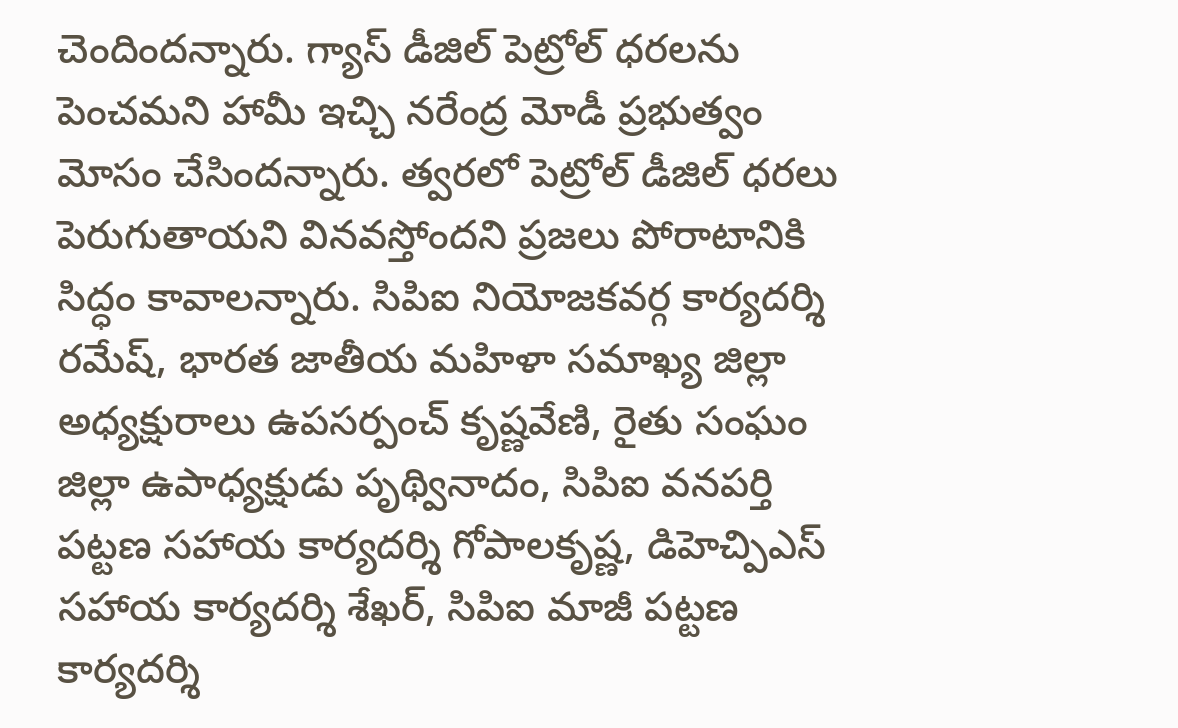చెందిందన్నారు. గ్యాస్ డీజిల్ పెట్రోల్ ధరలను పెంచమని హామీ ఇచ్చి నరేంద్ర మోడీ ప్రభుత్వం మోసం చేసిందన్నారు. త్వరలో పెట్రోల్ డీజిల్ ధరలు పెరుగుతాయని వినవస్తోందని ప్రజలు పోరాటానికి సిద్ధం కావాలన్నారు. సిపిఐ నియోజకవర్గ కార్యదర్శి రమేష్, భారత జాతీయ మహిళా సమాఖ్య జిల్లా అధ్యక్షురాలు ఉపసర్పంచ్ కృష్ణవేణి, రైతు సంఘం జిల్లా ఉపాధ్యక్షుడు పృథ్వినాదం, సిపిఐ వనపర్తి పట్టణ సహాయ కార్యదర్శి గోపాలకృష్ణ, డిహెచ్పిఎస్ సహాయ కార్యదర్శి శేఖర్, సిపిఐ మాజీ పట్టణ కార్యదర్శి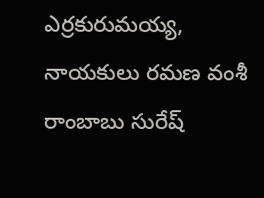ఎర్రకురుమయ్య, నాయకులు రమణ వంశీ రాంబాబు సురేష్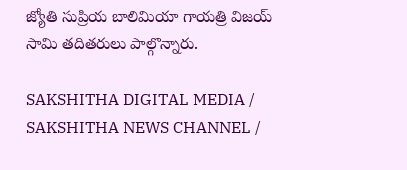జ్యోతి సుప్రియ బాలిమియా గాయత్రి విజయ్ సామి తదితరులు పాల్గొన్నారు.

SAKSHITHA DIGITAL MEDIA / SAKSHITHA NEWS CHANNEL /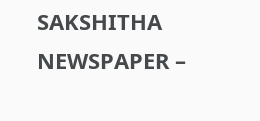SAKSHITHA NEWSPAPER –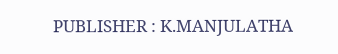PUBLISHER : K.MANJULATHA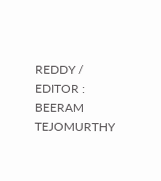REDDY / EDITOR : BEERAM TEJOMURTHY